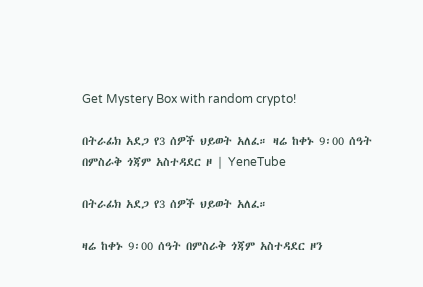Get Mystery Box with random crypto!

በትራፊክ አደጋ የ3 ሰዎች ህይወት አለፈ። ዛሬ ከቀኑ 9፡00 ሰዓት በምስራቅ ጎጃም አስተዳደር ዞ | YeneTube

በትራፊክ አደጋ የ3 ሰዎች ህይወት አለፈ።

ዛሬ ከቀኑ 9፡00 ሰዓት በምስራቅ ጎጃም አስተዳደር ዞን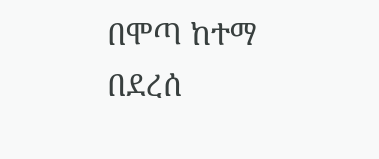በሞጣ ከተማ በደረሰ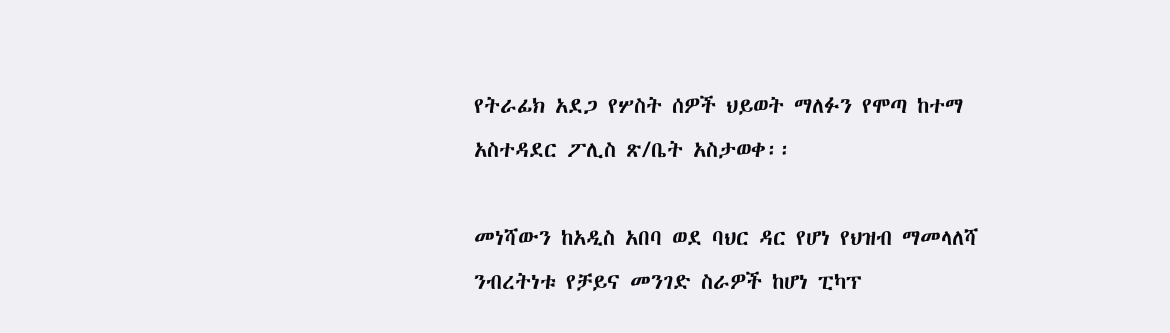የትራፊክ አደጋ የሦስት ሰዎች ህይወት ማለፉን የሞጣ ከተማ አስተዳደር ፖሊስ ጽ/ቤት አስታወቀ፡፡

መነሻውን ከአዲስ አበባ ወደ ባህር ዳር የሆነ የህዝብ ማመላለሻ ንብረትነቱ የቻይና መንገድ ስራዎች ከሆነ ፒካፕ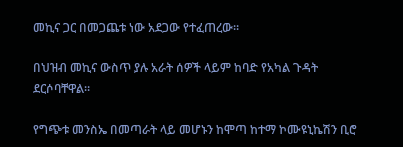መኪና ጋር በመጋጨቱ ነው አደጋው የተፈጠረው።

በህዝብ መኪና ውስጥ ያሉ አራት ሰዎች ላይም ከባድ የአካል ጉዳት ደርሶባቸዋል።

የግጭቱ መንስኤ በመጣራት ላይ መሆኑን ከሞጣ ከተማ ኮሙዩኒኬሽን ቢሮ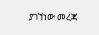ያገኘነው መረጃ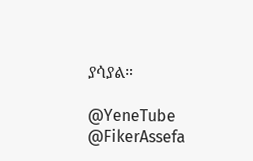ያሳያል።

@YeneTube @FikerAssefa